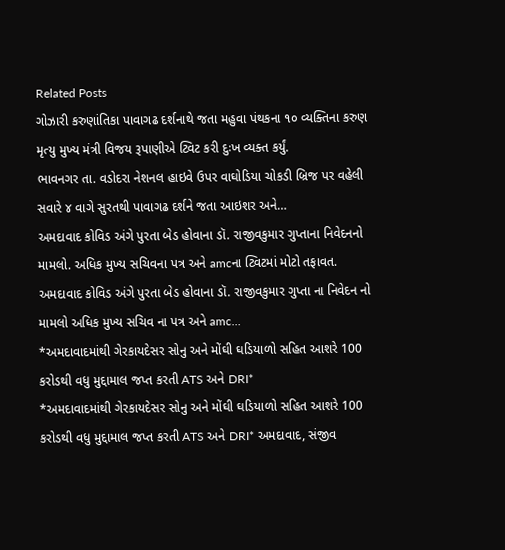Related Posts
ગોઝારી કરુણાંતિકા પાવાગઢ દર્શનાથે જતા મહુવા પંથકના ૧૦ વ્યક્તિના કરુણ મૃત્યુ મુખ્ય મંત્રી વિજય રૂપાણીએ ટ્વિટ કરી દુઃખ વ્યક્ત કર્યું.
ભાવનગર તા. વડોદરા નેશનલ હાઇવે ઉપર વાઘોડિયા ચોકડી બ્રિજ પર વહેલી સવારે ૪ વાગે સુરતથી પાવાગઢ દર્શને જતા આઇશર અને…
અમદાવાદ કોવિડ અંગે પુરતા બેડ હોવાના ડૉ. રાજીવકુમાર ગુપ્તાના નિવેદનનો મામલો. અધિક મુખ્ય સચિવના પત્ર અને amcના ટ્વિટમાં મોટો તફાવત.
અમદાવાદ કોવિડ અંગે પુરતા બેડ હોવાના ડૉ. રાજીવકુમાર ગુપ્તા ના નિવેદન નો મામલો અધિક મુખ્ય સચિવ ના પત્ર અને amc…
*અમદાવાદમાંથી ગેરકાયદેસર સોનુ અને મોંઘી ઘડિયાળો સહિત આશરે 100 કરોડથી વધુ મુદ્દામાલ જપ્ત કરતી ATS અને DRI*
*અમદાવાદમાંથી ગેરકાયદેસર સોનુ અને મોંઘી ઘડિયાળો સહિત આશરે 100 કરોડથી વધુ મુદ્દામાલ જપ્ત કરતી ATS અને DRI* અમદાવાદ, સંજીવ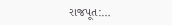રાજપૂત:…